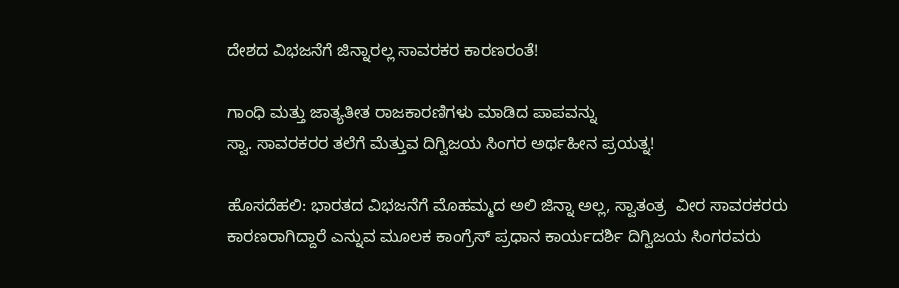ದೇಶದ ವಿಭಜನೆಗೆ ಜಿನ್ನಾರಲ್ಲ ಸಾವರಕರ ಕಾರಣರಂತೆ!

ಗಾಂಧಿ ಮತ್ತು ಜಾತ್ಯತೀತ ರಾಜಕಾರಣಿಗಳು ಮಾಡಿದ ಪಾಪವನ್ನು
ಸ್ವಾ. ಸಾವರಕರರ ತಲೆಗೆ ಮೆತ್ತುವ ದಿಗ್ವಿಜಯ ಸಿಂಗರ ಅರ್ಥಹೀನ ಪ್ರಯತ್ನ!

ಹೊಸದೆಹಲಿ: ಭಾರತದ ವಿಭಜನೆಗೆ ಮೊಹಮ್ಮದ ಅಲಿ ಜಿನ್ನಾ ಅಲ್ಲ, ಸ್ವಾತಂತ್ರ  ವೀರ ಸಾವರಕರರು ಕಾರಣರಾಗಿದ್ದಾರೆ ಎನ್ನುವ ಮೂಲಕ ಕಾಂಗ್ರೆಸ್ ಪ್ರಧಾನ ಕಾರ್ಯದರ್ಶಿ ದಿಗ್ವಿಜಯ ಸಿಂಗರವರು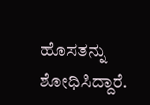ಹೊಸತನ್ನು ಶೋಧಿಸಿದ್ದಾರೆ.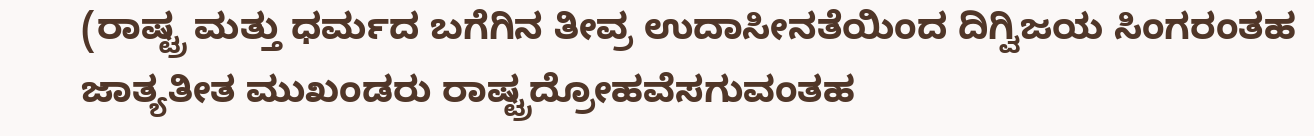(ರಾಷ್ಟ್ರ ಮತ್ತು ಧರ್ಮದ ಬಗೆಗಿನ ತೀವ್ರ ಉದಾಸೀನತೆಯಿಂದ ದಿಗ್ವಿಜಯ ಸಿಂಗರಂತಹ ಜಾತ್ಯತೀತ ಮುಖಂಡರು ರಾಷ್ಟ್ರದ್ರೋಹವೆಸಗುವಂತಹ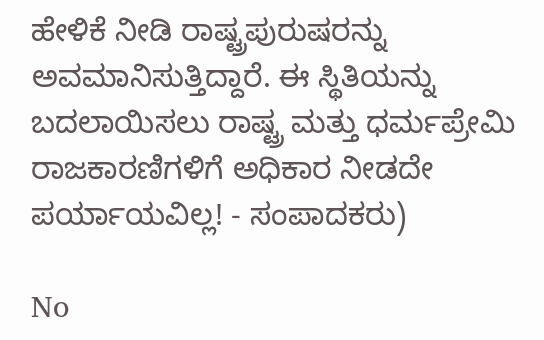ಹೇಳಿಕೆ ನೀಡಿ ರಾಷ್ಟ್ರಪುರುಷರನ್ನು ಅವಮಾನಿಸುತ್ತಿದ್ದಾರೆ. ಈ ಸ್ಥಿತಿಯನ್ನು ಬದಲಾಯಿಸಲು ರಾಷ್ಟ್ರ ಮತ್ತು ಧರ್ಮಪ್ರೇಮಿ ರಾಜಕಾರಣಿಗಳಿಗೆ ಅಧಿಕಾರ ನೀಡದೇ ಪರ್ಯಾಯವಿಲ್ಲ! - ಸಂಪಾದಕರು)

No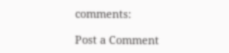comments:

Post a Comment